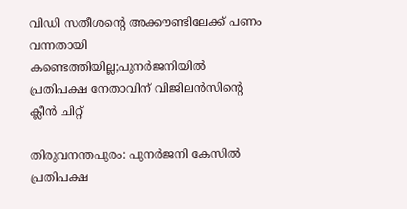വിഡി സതീശൻ്റെ അക്കൗണ്ടിലേക്ക് പണം വന്നതായി കണ്ടെത്തിയില്ല;പുനർജനിയിൽ പ്രതിപക്ഷ നേതാവിന് വിജിലൻസിൻ്റെ ക്ലീൻ ചിറ്റ്

തിരുവനന്തപുരം: പുനര്‍ജനി കേസില്‍ പ്രതിപക്ഷ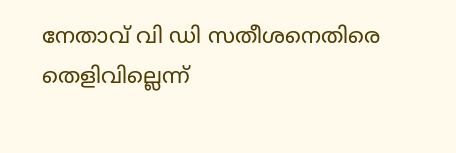നേതാവ് വി ഡി സതീശനെതിരെ തെളിവില്ലെന്ന്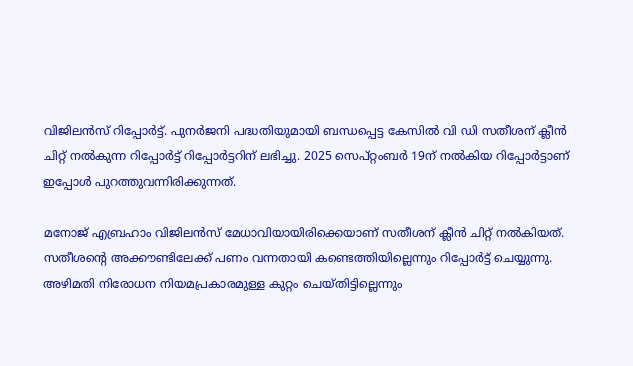വിജിലന്‍സ് റിപ്പോര്‍ട്ട്. പുനര്‍ജനി പദ്ധതിയുമായി ബന്ധപ്പെട്ട കേസില്‍ വി ഡി സതീശന് ക്ലീന്‍ ചിറ്റ് നല്‍കുന്ന റിപ്പോര്‍ട്ട് റിപ്പോര്‍ട്ടറിന് ലഭിച്ചു. 2025 സെപ്റ്റംബര്‍ 19ന് നല്‍കിയ റിപ്പോര്‍ട്ടാണ് ഇപ്പോള്‍ പുറത്തുവന്നിരിക്കുന്നത്.

മനോജ് എബ്രഹാം വിജിലന്‍സ് മേധാവിയായിരിക്കെയാണ് സതീശന് ക്ലീന്‍ ചിറ്റ് നല്‍കിയത്. സതീശന്റെ അക്കൗണ്ടിലേക്ക് പണം വന്നതായി കണ്ടെത്തിയില്ലെന്നും റിപ്പോര്‍ട്ട് ചെയ്യുന്നു. അഴിമതി നിരോധന നിയമപ്രകാരമുള്ള കുറ്റം ചെയ്തിട്ടില്ലെന്നും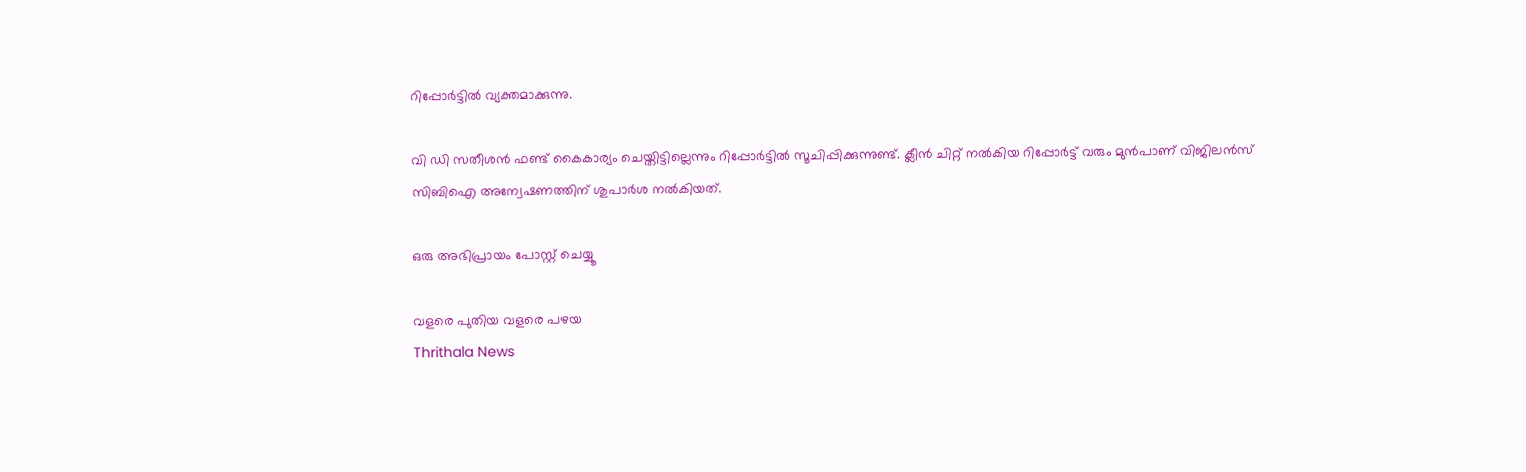റിപ്പോര്‍ട്ടില്‍ വ്യക്തമാക്കുന്നു.

വി ഡി സതീശന്‍ ഫണ്ട് കൈകാര്യം ചെയ്തിട്ടില്ലെന്നും റിപ്പോര്‍ട്ടില്‍ സൂചിപ്പിക്കുന്നുണ്ട്. ക്ലീന്‍ ചിറ്റ് നല്‍കിയ റിപ്പോര്‍ട്ട് വരും മുന്‍പാണ് വിജിലന്‍സ് സിബിഐ അന്വേഷണത്തിന് ശുപാര്‍ശ നല്‍കിയത്.

ഒരു അഭിപ്രായം പോസ്റ്റ് ചെയ്യൂ

വളരെ പുതിയ വളരെ പഴയ
Thrithala News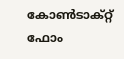കോൺടാക്റ്റ് ഫോം